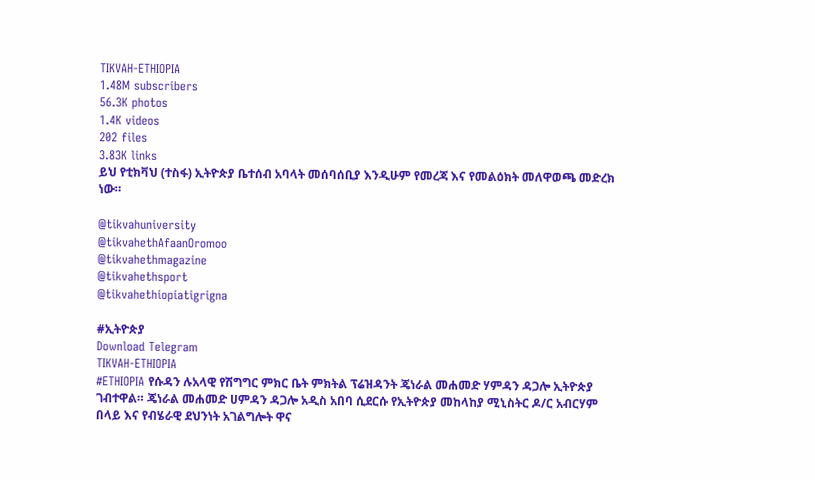TIKVAH-ETHIOPIA
1.48M subscribers
56.3K photos
1.4K videos
202 files
3.83K links
ይህ የቲክቫህ (ተስፋ) ኢትዮጵያ ቤተሰብ አባላት መሰባሰቢያ እንዲሁም የመረጃ እና የመልዕክት መለዋወጫ መድረክ ነው።

@tikvahuniversity
@tikvahethAfaanOromoo
@tikvahethmagazine
@tikvahethsport
@tikvahethiopiatigrigna

#ኢትዮጵያ
Download Telegram
TIKVAH-ETHIOPIA
#ETHIOPIA የሱዳን ሉአላዊ የሽግግር ምክር ቤት ምክትል ፕሬዝዳንት ጄነራል መሐመድ ሃምዳን ዳጋሎ ኢትዮጵያ ገብተዋል። ጄነራል መሐመድ ሀምዳን ዳጋሎ አዲስ አበባ ሲደርሱ የኢትዮጵያ መከላከያ ሚኒስትር ዶ/ር አብርሃም በላይ እና የብሄራዊ ደህንነት አገልግሎት ዋና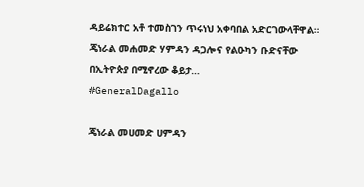ዳይሬክተር አቶ ተመስገን ጥሩነህ አቀባበል አድርገውላቸዋል። ጄነራል መሐመድ ሃምዳን ዳጋሎና የልዑካን ቡድናቸው በኢትዮጵያ በሚኖረው ቆይታ…
#GeneralDagallo

ጄነራል መሀመድ ሀምዳን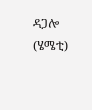ዳጋሎ (ሄሜቲ)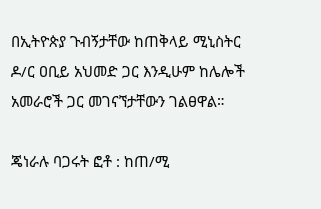በኢትዮጵያ ጉብኝታቸው ከጠቅላይ ሚኒስትር ዶ/ር ዐቢይ አህመድ ጋር እንዲሁም ከሌሎች አመራሮች ጋር መገናኘታቸውን ገልፀዋል።

ጄነራሉ ባጋሩት ፎቶ : ከጠ/ሚ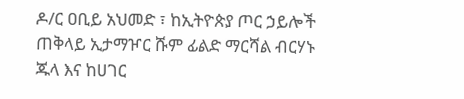ዶ/ር ዐቢይ አህመድ ፣ ከኢትዮጵያ ጦር ኃይሎች ጠቅላይ ኢታማዦር ሹም ፊልድ ማርሻል ብርሃኑ ጁላ እና ከሀገር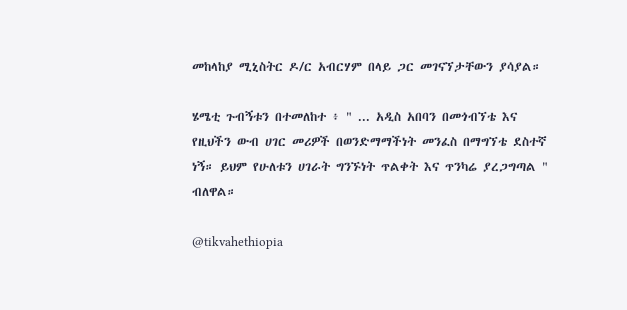መከላከያ ሚኒስትር ዶ/ር አብርሃም በላይ ጋር መገናኘታቸውን ያሳያል።

ሄሜቲ ጉብኝቱን በተመለከተ ፥ " ... አዲስ አበባን በመጎብኘቴ እና የዚህችን ውብ ሀገር መሪዎች በወንድማማችነት መንፈስ በማግኘቴ ደስተኛ ነኝ። ይህም የሁለቱን ሀገራት ግንኙነት ጥልቀት እና ጥንካሬ ያረጋግጣል " ብለዋል።

@tikvahethiopia